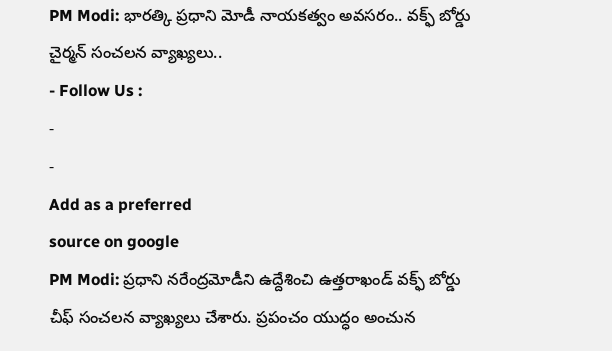PM Modi: భారత్కి ప్రధాని మోడీ నాయకత్వం అవసరం.. వక్ఫ్ బోర్డు చైర్మన్ సంచలన వ్యాఖ్యలు..
- Follow Us :
-
-
Add as a preferred
source on google
PM Modi: ప్రధాని నరేంద్రమోడీని ఉద్దేశించి ఉత్తరాఖండ్ వక్ఫ్ బోర్డు చీఫ్ సంచలన వ్యాఖ్యలు చేశారు. ప్రపంచం యుద్ధం అంచున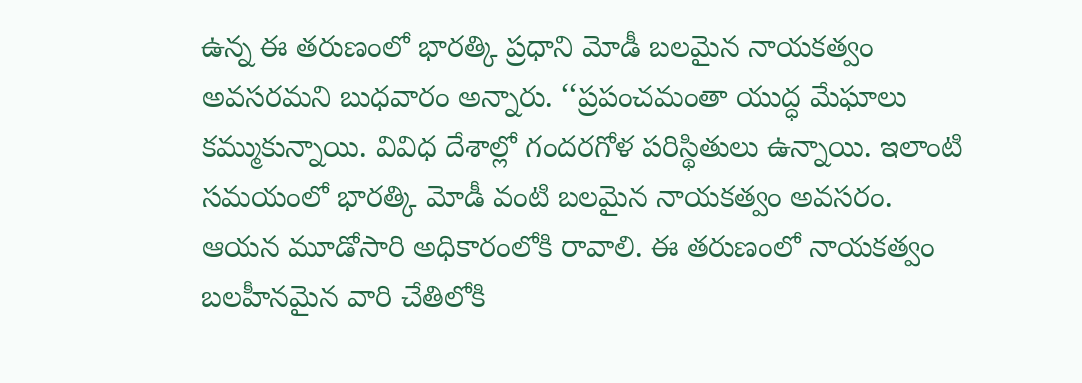ఉన్న ఈ తరుణంలో భారత్కి ప్రధాని మోడీ బలమైన నాయకత్వం అవసరమని బుధవారం అన్నారు. ‘‘ప్రపంచమంతా యుద్ధ మేఘాలు కమ్ముకున్నాయి. వివిధ దేశాల్లో గందరగోళ పరిస్థితులు ఉన్నాయి. ఇలాంటి సమయంలో భారత్కి మోడీ వంటి బలమైన నాయకత్వం అవసరం. ఆయన మూడోసారి అధికారంలోకి రావాలి. ఈ తరుణంలో నాయకత్వం బలహీనమైన వారి చేతిలోకి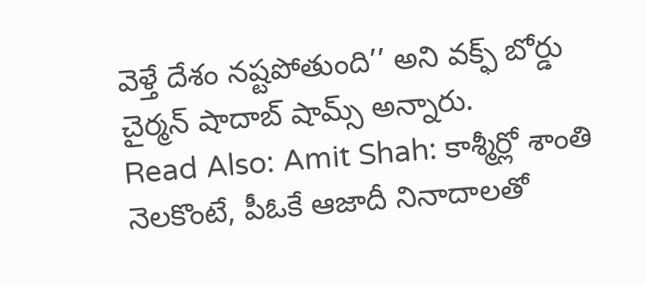వెళ్తే దేశం నష్టపోతుంది’’ అని వక్ఫ్ బోర్డు చైర్మన్ షాదాబ్ షామ్స్ అన్నారు.
Read Also: Amit Shah: కాశ్మీర్లో శాంతి నెలకొంటే, పీఓకే ఆజాదీ నినాదాలతో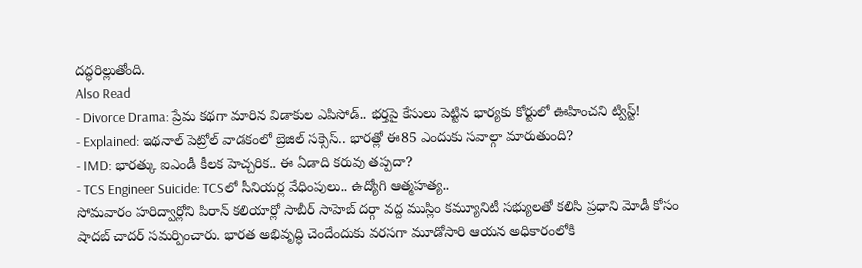దద్ధరిల్లుతోంది.
Also Read
- Divorce Drama: ప్రేమ కథగా మారిన విడాకుల ఎపిసోడ్.. భర్తపై కేసులు పెట్టిన భార్యకు కోర్టులో ఊహించని ట్విస్ట్!
- Explained: ఇథనాల్ పెట్రోల్ వాడకంలో బ్రెజిల్ సక్సెస్.. భారత్లో ఈ85 ఎందుకు సవాల్గా మారుతుంది?
- IMD: భారత్కు ఐఎండీ కీలక హెచ్చరిక.. ఈ ఏడాది కరువు తప్పదా?
- TCS Engineer Suicide: TCSలో సీనియర్ల వేధింపులు.. ఉద్యోగి ఆత్మహత్య..
సోమవారం హరిద్వార్లోని పిరాన్ కలియార్లో సాబీర్ సాహెబ్ దర్గా వద్ద ముస్లిం కమ్యూనిటీ సభ్యులతో కలిసి ప్రధాని మోడీ కోసం షాదబ్ చాదర్ సమర్పించారు. భారత అభివృద్ధి చెందేందుకు వరసగా మూడోసారి ఆయన అధికారంలోకి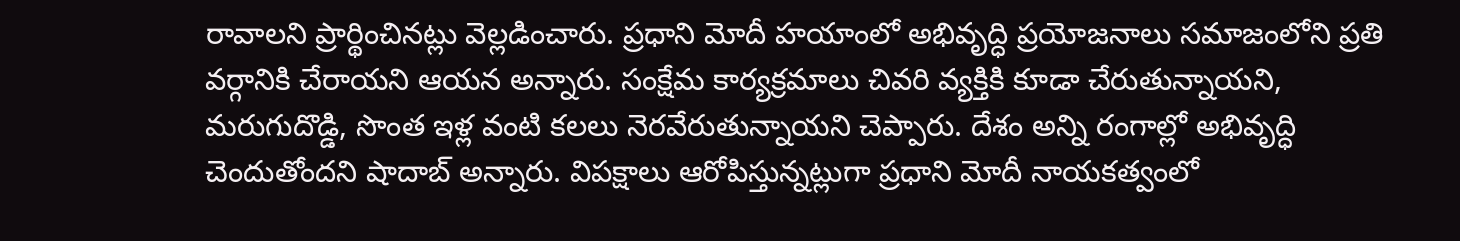రావాలని ప్రార్థించినట్లు వెల్లడించారు. ప్రధాని మోదీ హయాంలో అభివృద్ధి ప్రయోజనాలు సమాజంలోని ప్రతి వర్గానికి చేరాయని ఆయన అన్నారు. సంక్షేమ కార్యక్రమాలు చివరి వ్యక్తికి కూడా చేరుతున్నాయని, మరుగుదొడ్డి, సొంత ఇళ్ల వంటి కలలు నెరవేరుతున్నాయని చెప్పారు. దేశం అన్ని రంగాల్లో అభివృద్ధి చెందుతోందని షాదాబ్ అన్నారు. విపక్షాలు ఆరోపిస్తున్నట్లుగా ప్రధాని మోదీ నాయకత్వంలో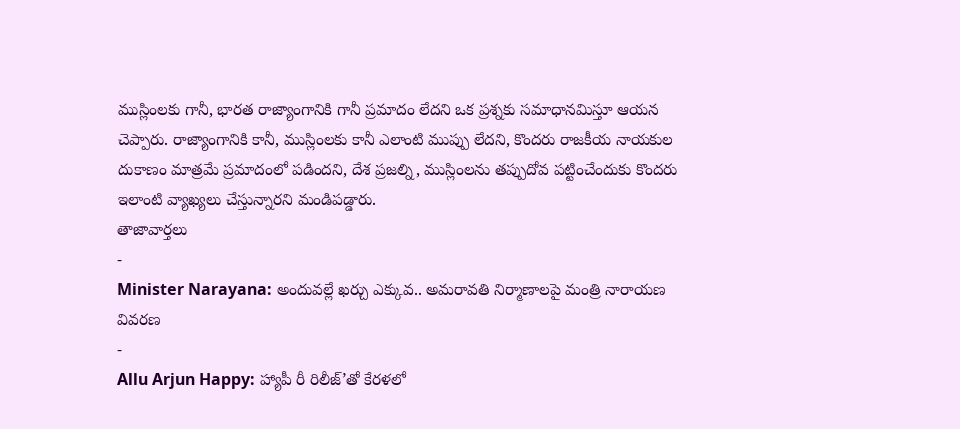ముస్లింలకు గానీ, భారత రాజ్యాంగానికి గానీ ప్రమాదం లేదని ఒక ప్రశ్నకు సమాధానమిస్తూ ఆయన చెప్పారు. రాజ్యాంగానికి కానీ, ముస్లింలకు కానీ ఎలాంటి ముప్పు లేదని, కొందరు రాజకీయ నాయకుల దుకాణం మాత్రమే ప్రమాదంలో పడిందని, దేశ ప్రజల్ని, ముస్లింలను తప్పుదోవ పట్టించేందుకు కొందరు ఇలాంటి వ్యాఖ్యలు చేస్తున్నారని మండిపడ్డారు.
తాజావార్తలు
-
Minister Narayana: అందువల్లే ఖర్చు ఎక్కువ.. అమరావతి నిర్మాణాలపై మంత్రి నారాయణ వివరణ
-
Allu Arjun Happy: హ్యాపీ రీ రిలీజ్’తో కేరళలో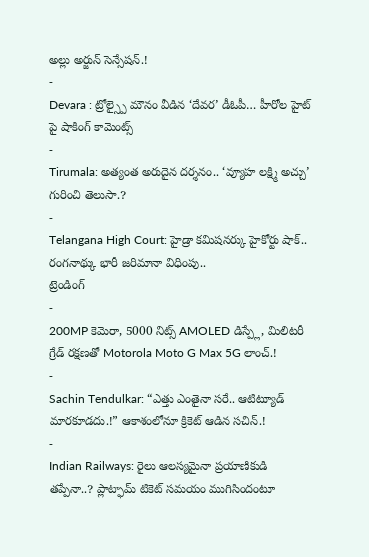అల్లు అర్జున్ సెన్సేషన్.!
-
Devara : ట్రోల్స్పై మౌనం వీడిన ‘దేవర’ డీఓపీ… హీరోల హైట్ పై షాకింగ్ కామెంట్స్
-
Tirumala: అత్యంత అరుదైన దర్శనం.. ‘వ్యూహ లక్ష్మి అచ్చు’ గురించి తెలుసా.?
-
Telangana High Court: హైడ్రా కమిషనర్కు హైకోర్టు షాక్.. రంగనాథ్కు భారీ జరిమానా విధింపు..
ట్రెండింగ్
-
200MP కెమెరా, 5000 నిట్స్ AMOLED డిస్ప్లే, మిలిటరీ గ్రేడ్ రక్షణతో Motorola Moto G Max 5G లాంచ్.!
-
Sachin Tendulkar: “ఎత్తు ఎంతైనా సరే.. ఆటిట్యూడ్ మారకూడదు.!” ఆకాశంలోనూ క్రికెట్ ఆడిన సచిన్.!
-
Indian Railways: రైలు ఆలస్యమైనా ప్రయాణికుడి తప్పేనా..? ప్లాట్ఫామ్ టికెట్ సమయం ముగిసిందంటూ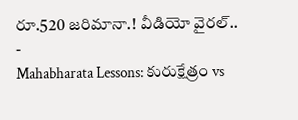రూ.520 జరిమానా.! వీడియో వైరల్..
-
Mahabharata Lessons: కురుక్షేత్రం vs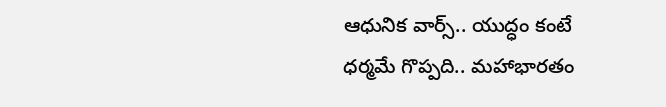ఆధునిక వార్స్.. యుద్ధం కంటే ధర్మమే గొప్పది.. మహాభారతం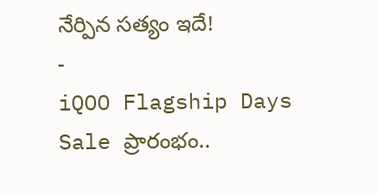నేర్పిన సత్యం ఇదే!
-
iQOO Flagship Days Sale ప్రారంభం..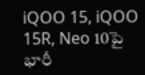iQOO 15, iQOO 15R, Neo 10పై భారీ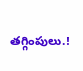తగ్గింపులు.!